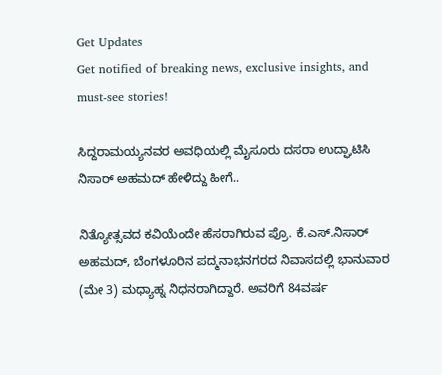Get Updates
Get notified of breaking news, exclusive insights, and must-see stories!

ಸಿದ್ದರಾಮಯ್ಯನವರ ಅವಧಿಯಲ್ಲಿ ಮೈಸೂರು ದಸರಾ ಉದ್ಘಾಟಿಸಿ ನಿಸಾರ್ ಅಹಮದ್ ಹೇಳಿದ್ದು ಹೀಗೆ..

ನಿತ್ಯೋತ್ಸವದ ಕವಿಯೆಂದೇ ಹೆಸರಾಗಿರುವ ಪ್ರೊ. ಕೆ.ಎಸ್.ನಿಸಾರ್ ಅಹಮದ್, ಬೆಂಗಳೂರಿನ ಪದ್ಮನಾಭನಗರದ ನಿವಾಸದಲ್ಲಿ ಭಾನುವಾರ (ಮೇ 3) ಮಧ್ಯಾಹ್ನ ನಿಧನರಾಗಿದ್ದಾರೆ. ಅವರಿಗೆ 84ವರ್ಷ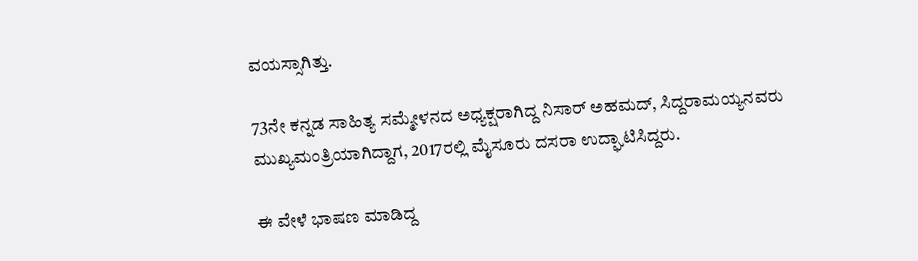ವಯಸ್ಸಾಗಿತ್ತು.

73ನೇ ಕನ್ನಡ ಸಾಹಿತ್ಯ ಸಮ್ಮೇಳನದ ಅಧ್ಯಕ್ಷರಾಗಿದ್ದ ನಿಸಾರ್ ಅಹಮದ್, ಸಿದ್ದರಾಮಯ್ಯನವರು ಮುಖ್ಯಮಂತ್ರಿಯಾಗಿದ್ದಾಗ, 2017ರಲ್ಲಿ ಮೈಸೂರು ದಸರಾ ಉದ್ಘಾಟಿಸಿದ್ದರು.

ಈ ವೇಳೆ ಭಾಷಣ ಮಾಡಿದ್ದ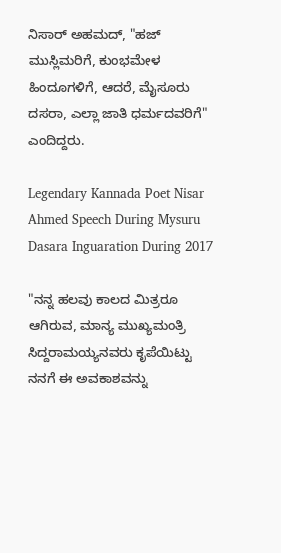ನಿಸಾರ್ ಅಹಮದ್, "ಹಜ್ ಮುಸ್ಲಿಮರಿಗೆ, ಕುಂಭಮೇಳ ಹಿಂದೂಗಳಿಗೆ, ಆದರೆ, ಮೈಸೂರು ದಸರಾ, ಎಲ್ಲಾ ಜಾತಿ ಧರ್ಮದವರಿಗೆ" ಎಂದಿದ್ದರು.

Legendary Kannada Poet Nisar Ahmed Speech During Mysuru Dasara Inguaration During 2017

"ನನ್ನ ಹಲವು ಕಾಲದ ಮಿತ್ರರೂ ಆಗಿರುವ, ಮಾನ್ಯ ಮುಖ್ಯಮಂತ್ರಿ ಸಿದ್ದರಾಮಯ್ಯನವರು ಕೃಪೆಯಿಟ್ಟು ನನಗೆ ಈ ಅವಕಾಶವನ್ನು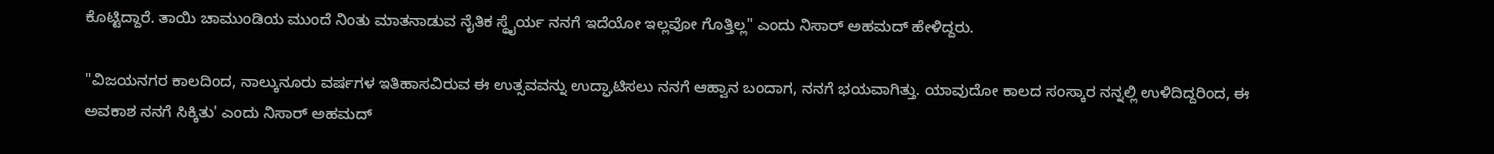ಕೊಟ್ಟಿದ್ದಾರೆ. ತಾಯಿ ಚಾಮುಂಡಿಯ ಮುಂದೆ ನಿಂತು ಮಾತನಾಡುವ ನೈತಿಕ ಸ್ಥೈರ್ಯ ನನಗೆ ಇದೆಯೋ ಇಲ್ಲವೋ ಗೊತ್ತಿಲ್ಲ" ಎಂದು ನಿಸಾರ್ ಅಹಮದ್ ಹೇಳಿದ್ದರು.

"ವಿಜಯನಗರ ಕಾಲದಿಂದ, ನಾಲ್ಕುನೂರು ವರ್ಷಗಳ ಇತಿಹಾಸವಿರುವ ಈ ಉತ್ಸವವನ್ನು ಉದ್ಘಾಟಿಸಲು ನನಗೆ ಆಹ್ವಾನ ಬಂದಾಗ, ನನಗೆ ಭಯವಾಗಿತ್ತು. ಯಾವುದೋ ಕಾಲದ ಸಂಸ್ಕಾರ ನನ್ನಲ್ಲಿ ಉಳಿದಿದ್ದರಿಂದ, ಈ ಅವಕಾಶ ನನಗೆ ಸಿಕ್ಕಿತು' ಎಂದು ನಿಸಾರ್ ಅಹಮದ್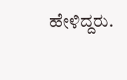ಹೇಳಿದ್ದರು.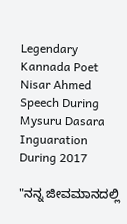Legendary Kannada Poet Nisar Ahmed Speech During Mysuru Dasara Inguaration During 2017

"ನನ್ನ ಜೀವಮಾನದಲ್ಲಿ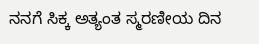ನನಗೆ ಸಿಕ್ಕ ಅತ್ಯಂತ ಸ್ಮರಣೀಯ ದಿನ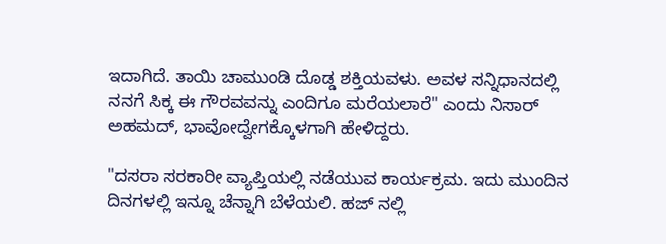ಇದಾಗಿದೆ. ತಾಯಿ ಚಾಮುಂಡಿ ದೊಡ್ಡ ಶಕ್ತಿಯವಳು. ಅವಳ ಸನ್ನಿಧಾನದಲ್ಲಿ ನನಗೆ ಸಿಕ್ಕ ಈ ಗೌರವವನ್ನು ಎಂದಿಗೂ ಮರೆಯಲಾರೆ" ಎಂದು ನಿಸಾರ್ ಅಹಮದ್, ಭಾವೋದ್ವೇಗಕ್ಕೊಳಗಾಗಿ ಹೇಳಿದ್ದರು.

"ದಸರಾ ಸರಕಾರೀ ವ್ಯಾಪ್ತಿಯಲ್ಲಿ ನಡೆಯುವ ಕಾರ್ಯಕ್ರಮ. ಇದು ಮುಂದಿನ ದಿನಗಳಲ್ಲಿ ಇನ್ನೂ ಚೆನ್ನಾಗಿ ಬೆಳೆಯಲಿ. ಹಜ್ ನಲ್ಲಿ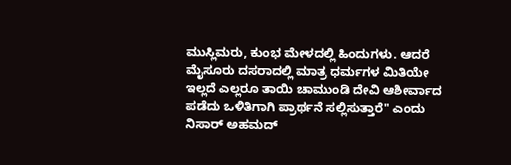ಮುಸ್ಲಿಮರು, ಕುಂಭ ಮೇಳದಲ್ಲಿ ಹಿಂದುಗಳು. ಆದರೆ ಮೈಸೂರು ದಸರಾದಲ್ಲಿ ಮಾತ್ರ ಧರ್ಮಗಳ ಮಿತಿಯೇ ಇಲ್ಲದೆ ಎಲ್ಲರೂ ತಾಯಿ ಚಾಮುಂಡಿ ದೇವಿ ಆಶೀರ್ವಾದ ಪಡೆದು ಒಳಿತಿಗಾಗಿ ಪ್ರಾರ್ಥನೆ ಸಲ್ಲಿಸುತ್ತಾರೆ" ಎಂದು ನಿಸಾರ್ ಅಹಮದ್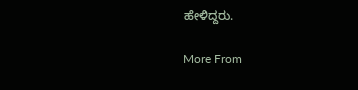ಹೇಳಿದ್ದರು.

More From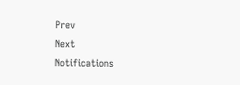Prev
Next
Notifications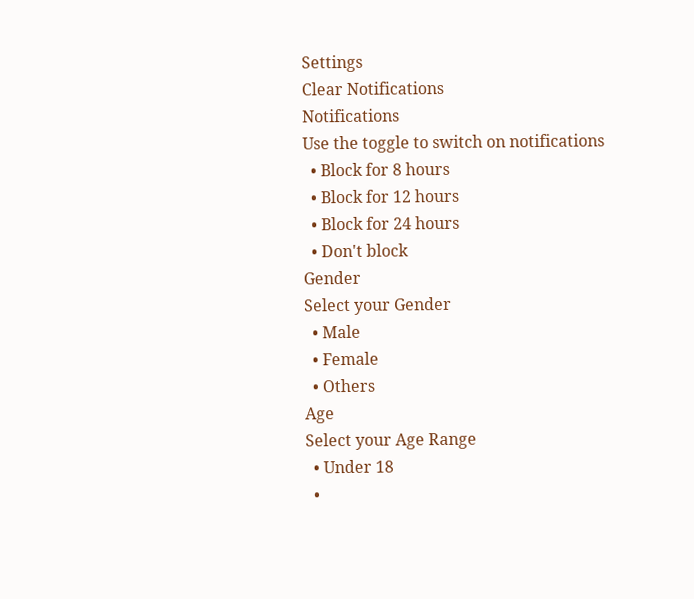Settings
Clear Notifications
Notifications
Use the toggle to switch on notifications
  • Block for 8 hours
  • Block for 12 hours
  • Block for 24 hours
  • Don't block
Gender
Select your Gender
  • Male
  • Female
  • Others
Age
Select your Age Range
  • Under 18
  •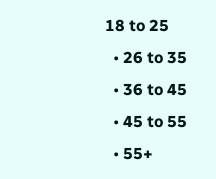18 to 25
  • 26 to 35
  • 36 to 45
  • 45 to 55
  • 55+